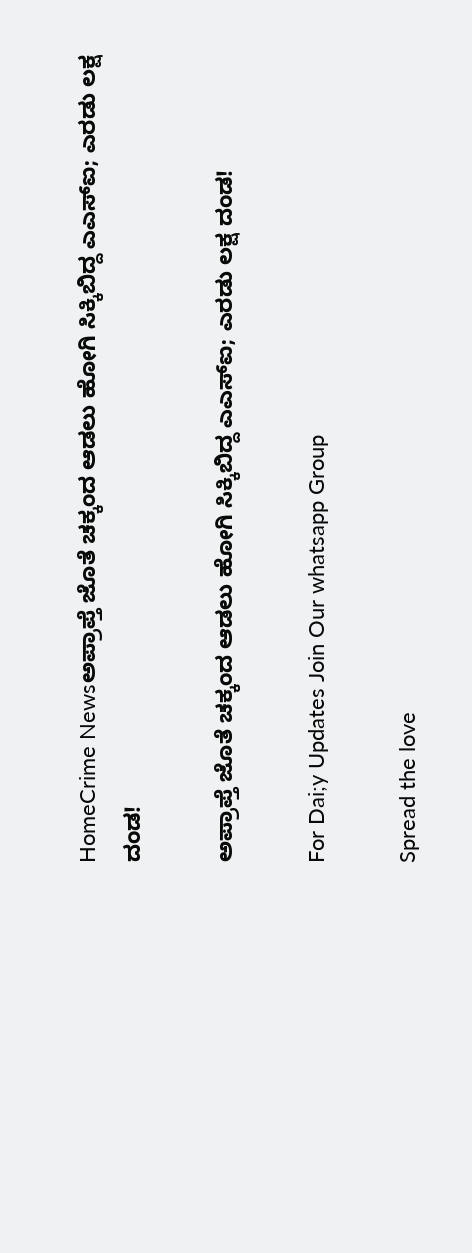HomeCrime Newsಅಪ್ರಾಪ್ತೆ ಜೊತೆ ಚಕ್ಕಂದ ಆಡಲು ಹೋಗಿ ಸಿಕ್ಕಿಬಿದ್ದ ಎಎಸ್ಐ; ಎರಡು ಲಕ್ಷ ದಂಡ!

ಅಪ್ರಾಪ್ತೆ ಜೊತೆ ಚಕ್ಕಂದ ಆಡಲು ಹೋಗಿ ಸಿಕ್ಕಿಬಿದ್ದ ಎಎಸ್ಐ; ಎರಡು ಲಕ್ಷ ದಂಡ!

For Dai;y Updates Join Our whatsapp Group

Spread the love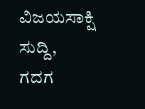ವಿಜಯಸಾಕ್ಷಿ ಸುದ್ದಿ, ಗದಗ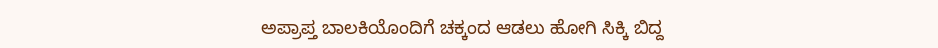ಅಪ್ರಾಪ್ತ ಬಾಲಕಿಯೊಂದಿಗೆ ಚಕ್ಕಂದ ಆಡಲು ಹೋಗಿ ಸಿಕ್ಕಿ ಬಿದ್ದ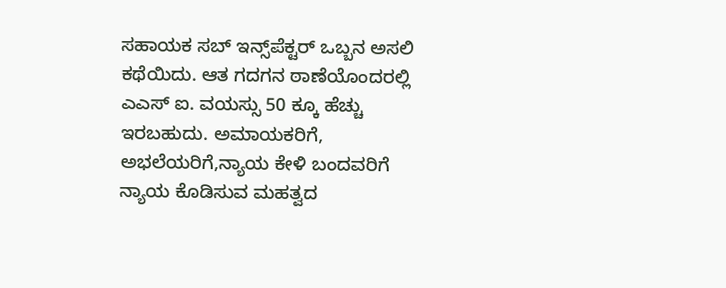ಸಹಾಯಕ ಸಬ್ ಇನ್ಸ್‌ಪೆಕ್ಟರ್ ಒಬ್ಬನ ಅಸಲಿ ಕಥೆಯಿದು. ಆತ‌ ಗದಗನ ಠಾಣೆಯೊಂದರಲ್ಲಿ ಎಎಸ್ ಐ. ವಯಸ್ಸು 50 ಕ್ಕೂ ಹೆಚ್ಚು ಇರಬಹುದು. ಅಮಾಯಕರಿಗೆ, ಅಭಲೆಯರಿಗೆ,ನ್ಯಾಯ ಕೇಳಿ ಬಂದವರಿಗೆ ನ್ಯಾಯ ಕೊಡಿಸುವ ‌ಮಹತ್ವದ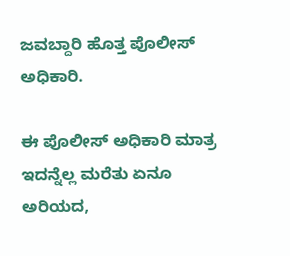ಜವಬ್ದಾರಿ ಹೊತ್ತ ಪೊಲೀಸ್ ಅಧಿಕಾರಿ.

ಈ ಪೊಲೀಸ್ ಅಧಿಕಾರಿ ಮಾತ್ರ ಇದನ್ನೆಲ್ಲ ಮರೆತು ಏನೂ ಅರಿಯದ,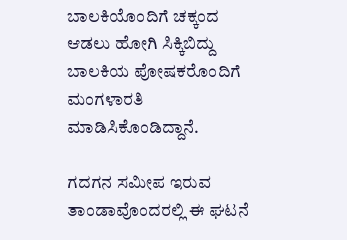ಬಾಲಕಿಯೊಂದಿಗೆ ಚಕ್ಕಂದ ಆಡಲು ಹೋಗಿ ಸಿಕ್ಕಿಬಿದ್ದು ಬಾಲಕಿಯ ಪೋಷಕರೊಂದಿಗೆ ಮಂಗಳಾರತಿ ಮಾಡಿಸಿಕೊಂಡಿದ್ದಾನೆ.

ಗದಗನ ಸಮೀಪ ಇರುವ ತಾಂಡಾವೊಂದರಲ್ಲಿ ಈ ಘಟನೆ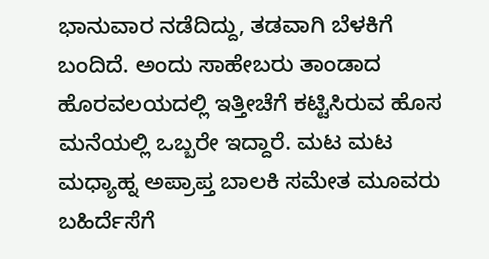ಭಾನುವಾರ ನಡೆದಿದ್ದು, ತಡವಾಗಿ ಬೆಳಕಿಗೆ ಬಂದಿದೆ. ಅಂದು ಸಾಹೇಬರು‌ ತಾಂಡಾದ ಹೊರವಲಯದಲ್ಲಿ ಇತ್ತೀಚೆಗೆ ಕಟ್ಟಿಸಿರುವ ಹೊಸ ಮನೆಯಲ್ಲಿ ಒಬ್ಬರೇ ಇದ್ದಾರೆ. ಮಟ ಮಟ‌ ಮಧ್ಯಾಹ್ನ ಅಪ್ರಾಪ್ತ ಬಾಲಕಿ ಸಮೇತ ಮೂವರು ಬಹಿರ್ದೆಸೆಗೆ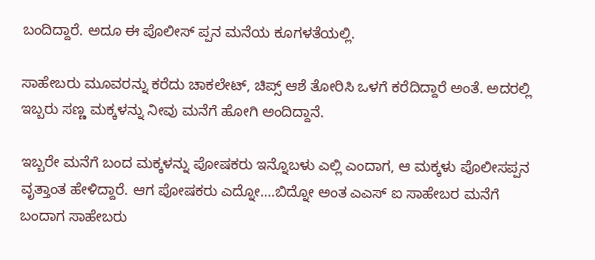ಬಂದಿದ್ದಾರೆ. ಅದೂ ಈ‌ ಪೊಲೀಸ್ ಪ್ಪನ ಮನೆಯ ಕೂಗಳತೆಯಲ್ಲಿ.

ಸಾಹೇಬರು‌ ಮೂವರನ್ನು ಕರೆದು ಚಾಕಲೇಟ್, ಚಿಪ್ಸ್ ಆಶೆ ತೋರಿಸಿ ಒಳಗೆ ಕರೆದಿದ್ದಾರೆ ಅಂತೆ. ಅದರಲ್ಲಿ ಇಬ್ಬರು ಸಣ್ಣ ಮಕ್ಕಳನ್ನು ನೀವು ಮನೆಗೆ ಹೋಗಿ ಅಂದಿದ್ದಾನೆ.

ಇಬ್ಬರೇ ಮನೆಗೆ ಬಂದ ಮಕ್ಕಳನ್ನು ಪೋಷಕರು ಇನ್ನೊಬಳು ಎಲ್ಲಿ ಎಂದಾಗ, ಆ ಮಕ್ಕಳು ಪೊಲೀಸಪ್ಪನ ವೃತ್ತಾಂತ ಹೇಳಿದ್ದಾರೆ. ಆಗ ಪೋಷಕರು ಎದ್ನೋ….ಬಿದ್ನೋ ಅಂತ ಎಎಸ್ ಐ ಸಾಹೇಬರ ಮನೆಗೆ ಬಂದಾಗ ಸಾಹೇಬರು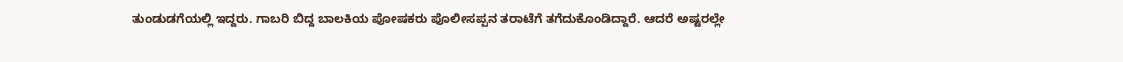ತುಂಡುಡಗೆಯಲ್ಲಿ‌ ಇದ್ದರು. ಗಾಬರಿ ಬಿದ್ದ ಬಾಲಕಿಯ ಪೋಷಕರು ಪೊಲೀಸಪ್ಪನ ತರಾಟೆಗೆ ತಗೆದುಕೊಂಡಿದ್ದಾರೆ. ಆದರೆ ಅಷ್ಟರಲ್ಲೇ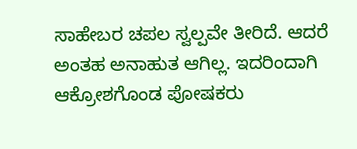ಸಾಹೇಬರ ಚಪಲ ಸ್ವಲ್ಪವೇ ತೀರಿದೆ. ಆದರೆ ಅಂತಹ‌ ಅನಾಹುತ ಆಗಿಲ್ಲ. ಇದರಿಂದಾಗಿ ಆಕ್ರೋಶಗೊಂಡ ಪೋಷಕರು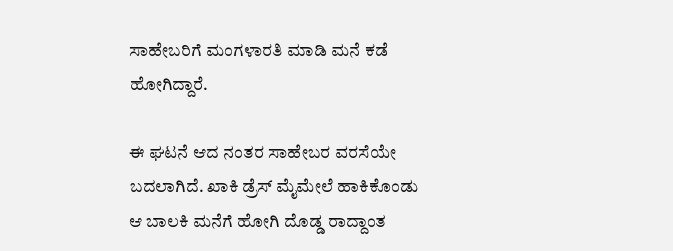ಸಾಹೇಬರಿಗೆ ಮಂಗಳಾರತಿ ಮಾಡಿ ಮನೆ ಕಡೆ ಹೋಗಿದ್ದಾರೆ.

ಈ ಘಟನೆ ಆದ ನಂತರ ಸಾಹೇಬರ ವರಸೆಯೇ‌ ಬದಲಾಗಿದೆ. ಖಾಕಿ ಡ್ರೆಸ್ ಮೈ‌ಮೇಲೆ ಹಾಕಿಕೊಂಡು ಆ ಬಾಲಕಿ ಮನೆಗೆ ಹೋಗಿ ದೊಡ್ಡ ರಾದ್ದಾಂತ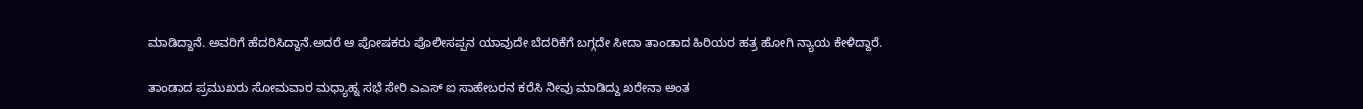ಮಾಡಿದ್ದಾನೆ. ಅವರಿಗೆ ಹೆದರಿಸಿದ್ದಾನೆ.ಅದರೆ ಆ ಪೋಷಕರು ಪೊಲೀಸಪ್ಪನ ಯಾವುದೇ ಬೆದರಿಕೆಗೆ ಬಗ್ಗದೇ ಸೀದಾ ತಾಂಡಾದ ಹಿರಿಯರ ಹತ್ರ ಹೋಗಿ ನ್ಯಾಯ ಕೇಳಿದ್ದಾರೆ.

ತಾಂಡಾದ ಪ್ರಮುಖರು ಸೋಮವಾರ ಮಧ್ಯಾಹ್ನ ಸಭೆ ಸೇರಿ ಎಎಸ್ ಐ ಸಾಹೇಬರನ ಕರೆಸಿ ನೀವು ಮಾಡಿದ್ದು ಖರೇನಾ ಅಂತ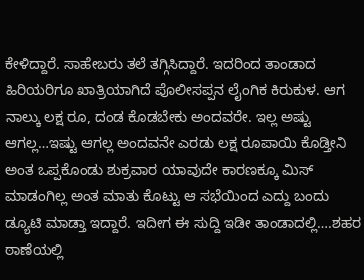ಕೇಳಿದ್ದಾರೆ. ಸಾಹೇಬರು ತಲೆ ತಗ್ಗಿಸಿದ್ದಾರೆ. ಇದರಿಂದ ತಾಂಡಾದ ಹಿರಿಯರಿಗೂ ಖಾತ್ರಿಯಾಗಿದೆ ಪೊಲೀಸಪ್ಪನ ಲೈಂಗಿಕ ಕಿರುಕುಳ. ಆಗ ನಾಲ್ಕು ಲಕ್ಷ ರೂ, ದಂಡ ಕೊಡಬೇಕು ಅಂದವರೇ. ಇಲ್ಲ ಅಷ್ಟು ಆಗಲ್ಲ…ಇಷ್ಟು ಆಗಲ್ಲ ಅಂದವನೇ ಎರಡು ಲಕ್ಷ ರೂಪಾಯಿ ಕೊಡ್ತೀನಿ ಅಂತ ಒಪ್ಪಕೊಂಡು‌ ಶುಕ್ರವಾರ ಯಾವುದೇ ಕಾರಣಕ್ಕೂ ಮಿಸ್ ಮಾಡಂಗಿಲ್ಲ ಅಂತ ಮಾತು ಕೊಟ್ಟು ಆ‌ ಸಭೆಯಿಂದ ಎದ್ದು ಬಂದು ಡ್ಯೂಟಿ ಮಾಡ್ತಾ ಇದ್ದಾರೆ. ಇದೀಗ ಈ ಸುದ್ದಿ ಇಡೀ ತಾಂಡಾದಲ್ಲಿ….ಶಹರ ಠಾಣೆಯಲ್ಲಿ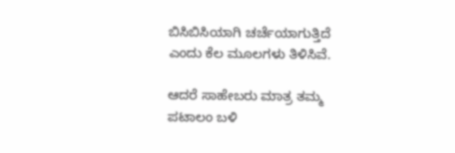ಬಿಸಿಬಿಸಿಯಾಗಿ ಚರ್ಚೆಯಾಗುತ್ತಿದೆ ಎಂದು ಕೆಲ ಮೂಲಗಳು ತಿಳಿಸಿವೆ.

ಆದರೆ ಸಾಹೇಬರು ಮಾತ್ರ ತಮ್ಮ ಪಟಾಲಂ ಬಳಿ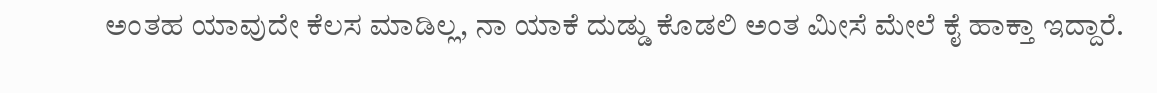ಅಂತಹ ಯಾವುದೇ ಕೆಲಸ ಮಾಡಿಲ್ಲ, ನಾ ಯಾಕೆ ದುಡ್ಡು ಕೊಡಲಿ ಅಂತ ಮೀಸೆ ಮೇಲೆ ಕೈ ಹಾಕ್ತಾ ಇದ್ದಾರೆ.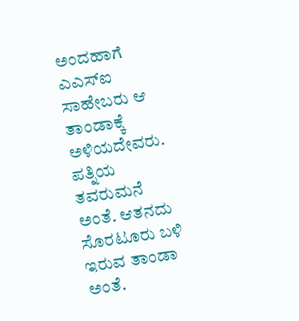ಅಂದಹಾಗೆ ಎಎಸ್ಐ ಸಾಹೇಬರು ಆ ತಾಂಡಾಕ್ಕೆ ಅಳಿಯದೇವರು. ಪತ್ನಿಯ ತವರುಮನೆ ಅಂತೆ. ಆತನದು ಸೊರಟೂರು ಬಳಿ ಇರುವ ತಾಂಡಾ ಅಂತೆ.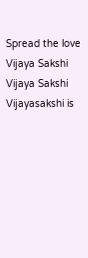Spread the love
Vijaya Sakshi
Vijaya Sakshi
Vijayasakshi is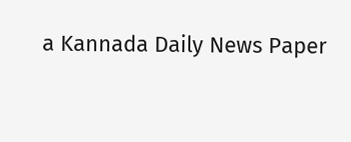a Kannada Daily News Paper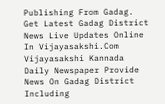Publishing From Gadag. Get Latest Gadag District News Live Updates Online In Vijayasakshi.Com Vijayasakshi Kannada Daily Newspaper Provide News On Gadag District Including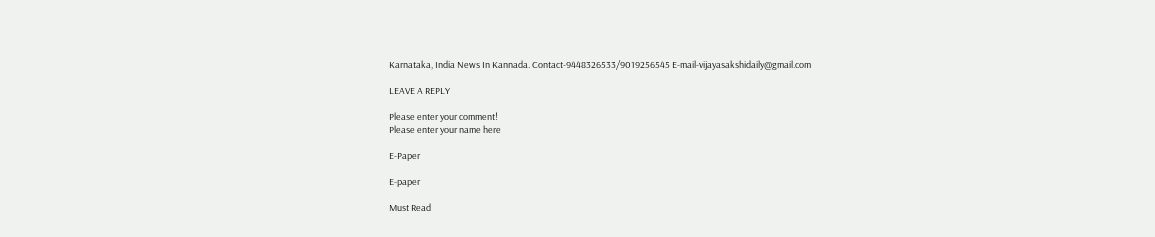Karnataka, India News In Kannada. Contact-9448326533/9019256545 E-mail-vijayasakshidaily@gmail.com

LEAVE A REPLY

Please enter your comment!
Please enter your name here

E-Paper

E-paper

Must Read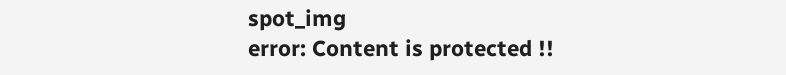spot_img
error: Content is protected !!